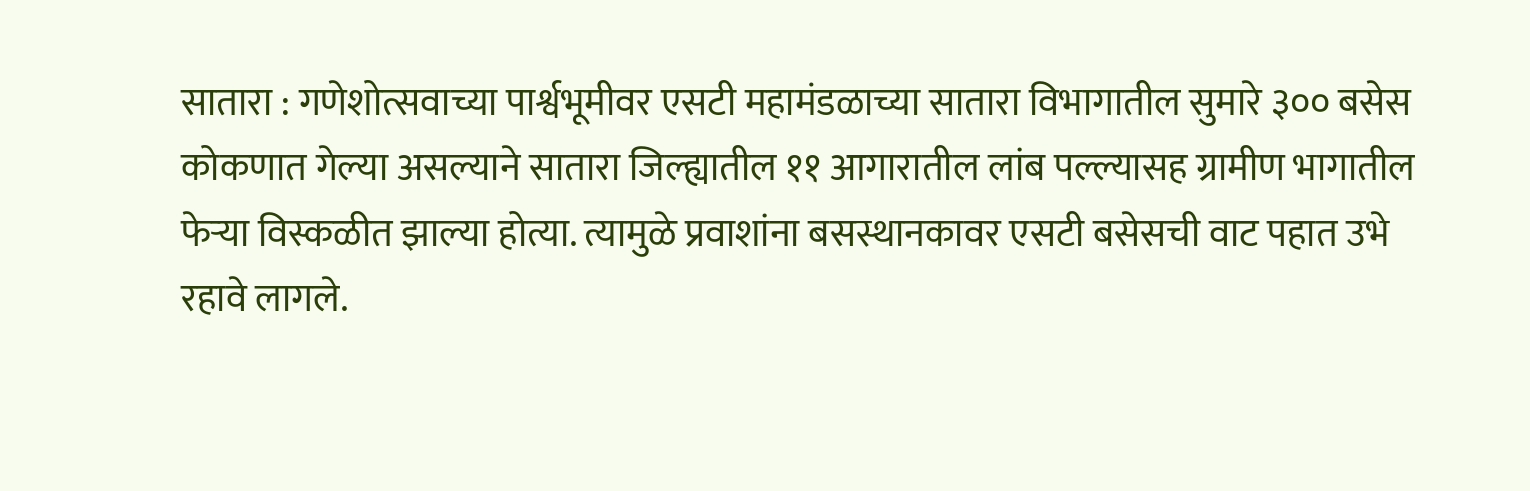सातारा : गणेशोत्सवाच्या पार्श्वभूमीवर एसटी महामंडळाच्या सातारा विभागातील सुमारे ३०० बसेस कोकणात गेल्या असल्याने सातारा जिल्ह्यातील ११ आगारातील लांब पल्ल्यासह ग्रामीण भागातील फेऱ्या विस्कळीत झाल्या होत्या. त्यामुळे प्रवाशांना बसस्थानकावर एसटी बसेसची वाट पहात उभे रहावे लागले.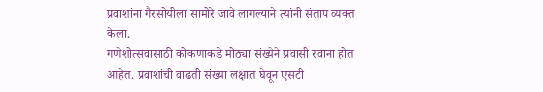प्रवाशांना गैरसोयीला सामोरे जावे लागल्याने त्यांनी संताप व्यक्त केला.
गणेशोत्सवासाठी कोकणाकडे मोठ्या संख्येने प्रवासी रवाना होत आहेत. प्रवाशांची वाढती संख्या लक्षात घेवून एसटी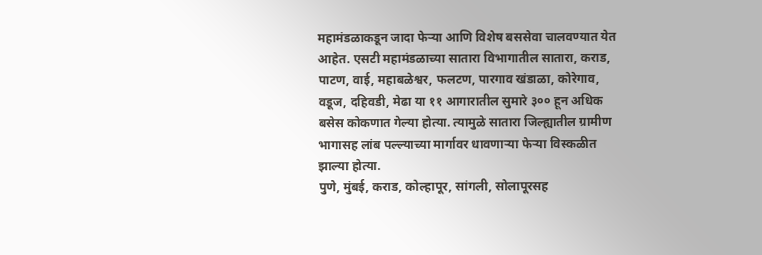महामंडळाकडून जादा फेऱ्या आणि विशेष बससेवा चालवण्यात येत आहेत. एसटी महामंडळाच्या सातारा विभागातील सातारा, कराड, पाटण, वाई, महाबळेश्वर, फलटण, पारगाव खंडाळा, कोरेगाव, वडूज, दहिवडी, मेढा या ११ आगारातील सुमारे ३०० हून अधिक बसेस कोकणात गेल्या होत्या. त्यामुळे सातारा जिल्ह्यातील ग्रामीण भागासह लांब पल्ल्याच्या मार्गावर धावणाऱ्या फेऱ्या विस्कळीत झाल्या होत्या.
पुणे, मुंबई, कराड, कोल्हापूर, सांगली, सोलापूरसह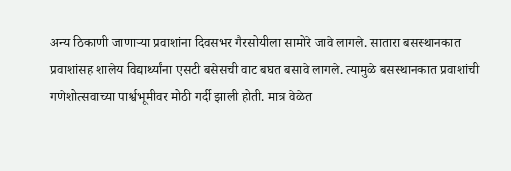अन्य ठिकाणी जाणाऱ्या प्रवाशांना दिवसभर गैरसोयीला सामोरे जावे लागले. सातारा बसस्थानकात प्रवाशांसह शालेय विद्यार्थ्यांना एसटी बसेसची वाट बघत बसावे लागले. त्यामुळे बसस्थानकात प्रवाशांची गणेशोत्सवाच्या पार्श्वभूमीवर मोठी गर्दी झाली होती. मात्र वेळेत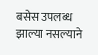बसेस उपलब्ध झाल्या नसल्याने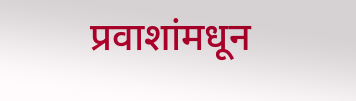प्रवाशांमधून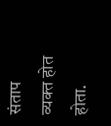संताप व्यक्त होत होता.